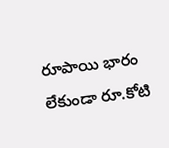రూపాయి భారం లేకుండా రూ.కోటి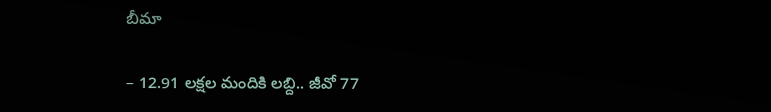బీమా

– 12.91 లక్షల మందికి లబ్ది.. జీవో 77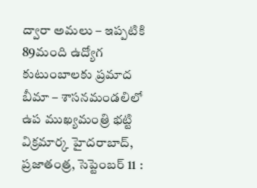ద్వారా అమలు – ఇప్పటికి 89మంది ఉద్యోగ కుటుంబాలకు ప్రమాద బీమా – శాసనమండలిలో ఉప ముఖ్యమంత్రి భట్టి విక్రమార్క హైదరాబాద్, ప్రజాతంత్ర, సెప్టెంబర్ 11 :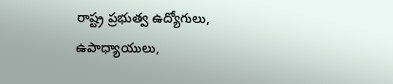రాష్ట్ర ప్రభుత్వ ఉద్యోగులు, ఉపాధ్యాయులు,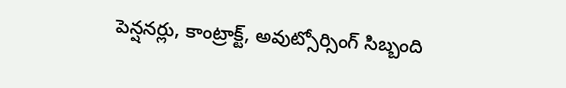పెన్షనర్లు, కాంట్రాక్ట్, అవుట్సోర్సింగ్ సిబ్బంది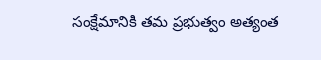సంక్షేమానికి తమ ప్రభుత్వం అత్యంత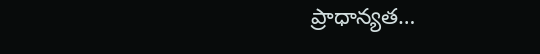ప్రాధాన్యత…